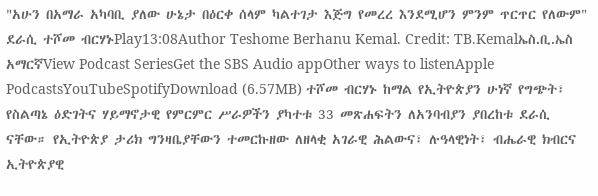"አሁን በአማራ አካባቢ ያለው ሁኔታ በዕርቀ ሰላም ካልተገታ እጅግ የመረረ እንደሚሆን ምንም ጥርጥር የለውም" ደራሲ ተሾመ ብርሃኑPlay13:08Author Teshome Berhanu Kemal. Credit: TB.Kemalኤስ.ቢ.ኤስ አማርኛView Podcast SeriesGet the SBS Audio appOther ways to listenApple PodcastsYouTubeSpotifyDownload (6.57MB) ተሾመ ብርሃኑ ከማል የኢትዮጵያን ሁነኛ የግጭት፣ የስልጣኔ ዕድገትና ሃይማኖታዊ የምርምር ሥራዎችን ያካተቱ 33 መጽሐፍትን ለአንባብያን ያበረከቱ ደራሲ ናቸው። የኢትዮጵያ ታሪክ ግንዛቤያቸውን ተመርኩዘው ለዘላቂ አገራዊ ሕልውና፣ ሉዓላዊነት፣ ብሔራዊ ክብርና ኢትዮጵያዊ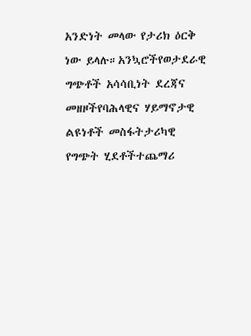አንድነት መላው የታሪክ ዕርቅ ነው ይላሉ።አንኳሮችየወታደራዊ ግጭቶች አሳሳቢነት ደረጃና መዘዞችየባሕላዊና ሃይማኖታዊ ልዩነቶች መስፋትታሪካዊ የግጭት ሂደቶችተጨማሪ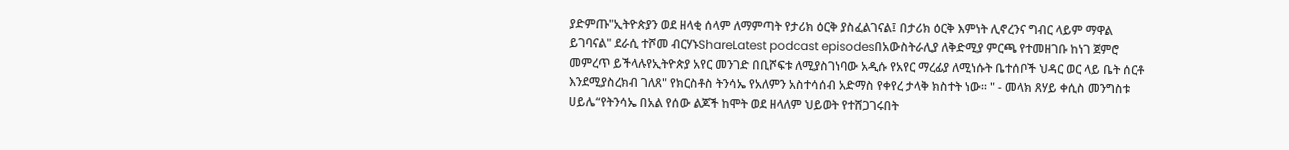ያድምጡ"ኢትዮጵያን ወደ ዘላቂ ሰላም ለማምጣት የታሪክ ዕርቅ ያስፈልገናል፤ በታሪክ ዕርቅ እምነት ሊኖረንና ግብር ላይም ማዋል ይገባናል" ደራሲ ተሾመ ብርሃኑShareLatest podcast episodesበአውስትራሊያ ለቅድሚያ ምርጫ የተመዘገቡ ከነገ ጀምሮ መምረጥ ይችላሉየኢትዮጵያ አየር መንገድ በቢሾፍቱ ለሚያስገነባው አዲሱ የአየር ማረፊያ ለሚነሱት ቤተሰቦች ህዳር ወር ላይ ቤት ሰርቶ እንደሚያስረክብ ገለጸ" የክርስቶስ ትንሳኤ የአለምን አስተሳሰብ አድማስ የቀየረ ታላቅ ክስተት ነው። " - መላክ ጸሃይ ቀሲስ መንግስቱ ሀይሌ“የትንሳኤ በአል የሰው ልጆች ከሞት ወደ ዘላለም ህይወት የተሸጋገሩበት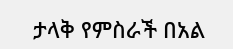ታላቅ የምስራች በአል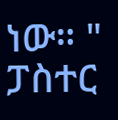ነው። " ፓስተር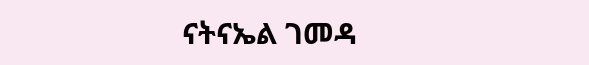ናትናኤል ገመዳ